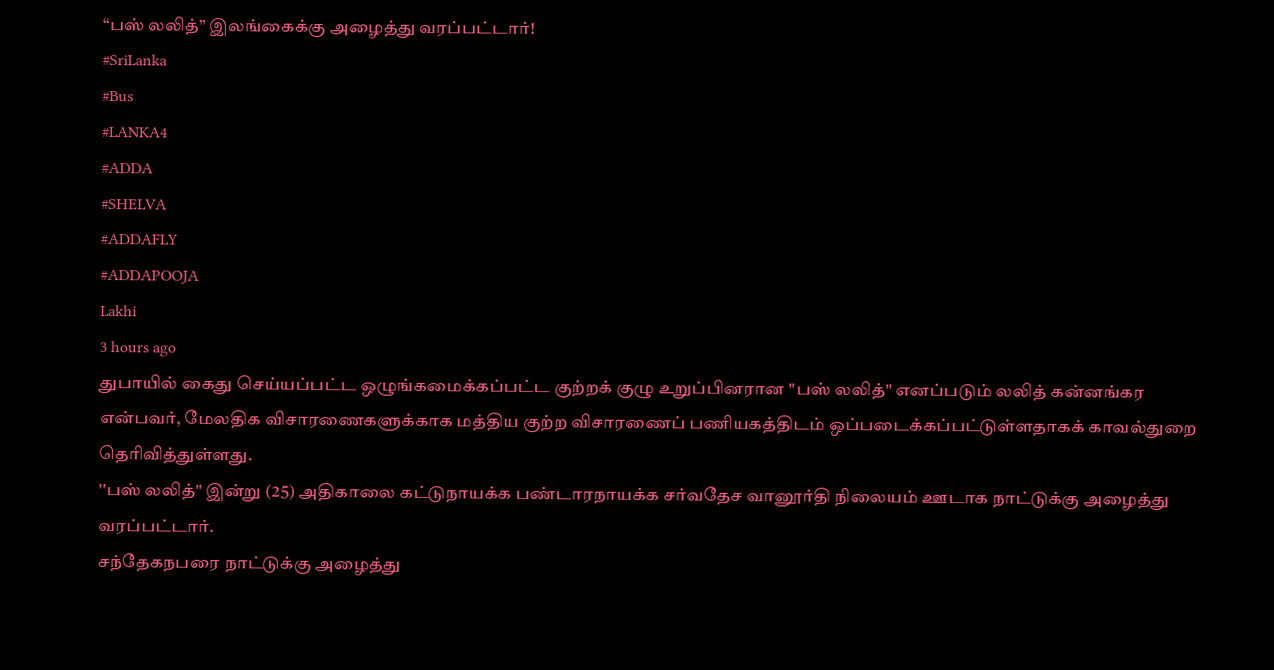“பஸ் லலித்” இலங்கைக்கு அழைத்து வரப்பட்டார்!
#SriLanka
#Bus
#LANKA4
#ADDA
#SHELVA
#ADDAFLY
#ADDAPOOJA
Lakhi
3 hours ago
துபாயில் கைது செய்யப்பட்ட ஒழுங்கமைக்கப்பட்ட குற்றக் குழு உறுப்பினரான "பஸ் லலித்" எனப்படும் லலித் கன்னங்கர என்பவர், மேலதிக விசாரணைகளுக்காக மத்திய குற்ற விசாரணைப் பணியகத்திடம் ஒப்படைக்கப்பட்டுள்ளதாகக் காவல்துறை தெரிவித்துள்ளது.
''பஸ் லலித்" இன்று (25) அதிகாலை கட்டுநாயக்க பண்டாரநாயக்க சர்வதேச வானூர்தி நிலையம் ஊடாக நாட்டுக்கு அழைத்து வரப்பட்டார்.
சந்தேகநபரை நாட்டுக்கு அழைத்து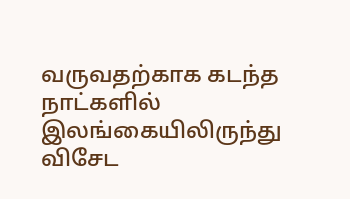வருவதற்காக கடந்த நாட்களில் இலங்கையிலிருந்து விசேட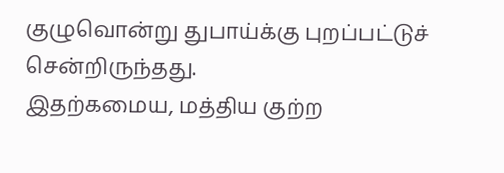குழுவொன்று துபாய்க்கு புறப்பட்டுச் சென்றிருந்தது.
இதற்கமைய, மத்திய குற்ற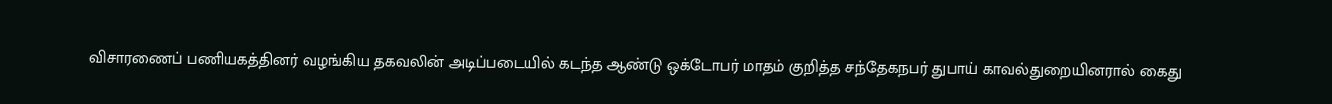விசாரணைப் பணியகத்தினர் வழங்கிய தகவலின் அடிப்படையில் கடந்த ஆண்டு ஒக்டோபர் மாதம் குறித்த சந்தேகநபர் துபாய் காவல்துறையினரால் கைது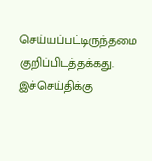செய்யப்பட்டிருந்தமை குறிப்பிடத்தக்கது.
இச்செய்திக்கு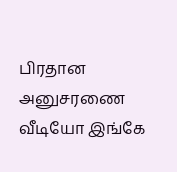பிரதான அனுசரணை
வீடியோ இங்கே